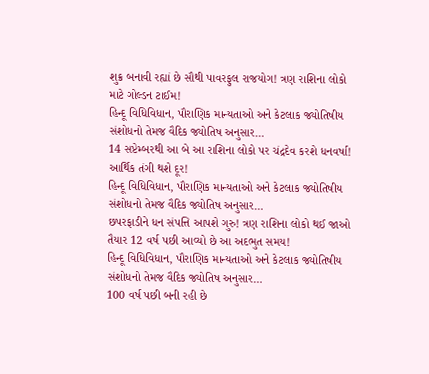શુક્ર બનાવી રહ્યાં છે સૌથી પાવરફુલ રાજયોગ! ત્રણ રાશિના લોકો માટે ગોલ્ડન ટાઈમ!
હિન્દૂ વિધિવિધાન, પૌરાણિક માન્યતાઓ અને કેટલાક જ્યોતિષીય સંશોધનો તેમજ વૈદિક જ્યોતિષ અનુસાર…
14 સપ્ટેમ્બરથી આ બે આ રાશિના લોકો પર ચંદ્રદેવ કરશે ધનવર્ષા! આર્થિક તંગી થશે દૂર!
હિન્દૂ વિધિવિધાન, પૌરાણિક માન્યતાઓ અને કેટલાક જ્યોતિષીય સંશોધનો તેમજ વૈદિક જ્યોતિષ અનુસાર…
છપરફાડીને ધન સંપત્તિ આપશે ગુરુ! ત્રણ રાશિના લોકો થઈ જાઓ તૈયાર 12 વર્ષ પછી આવ્યો છે આ અદભુત સમય!
હિન્દૂ વિધિવિધાન, પૌરાણિક માન્યતાઓ અને કેટલાક જ્યોતિષીય સંશોધનો તેમજ વૈદિક જ્યોતિષ અનુસાર…
100 વર્ષ પછી બની રહી છે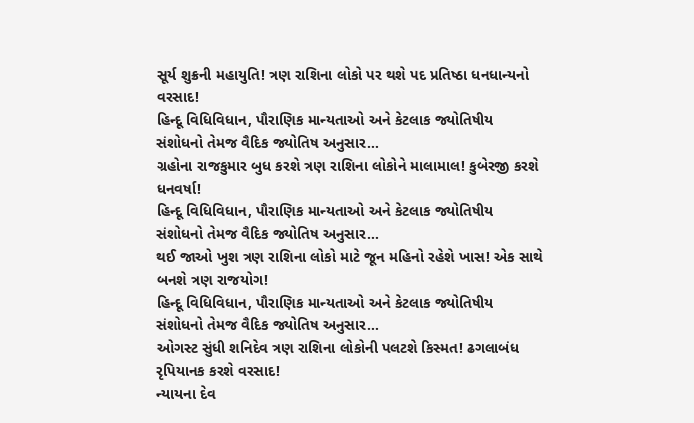સૂર્ય શુક્રની મહાયુતિ! ત્રણ રાશિના લોકો પર થશે પદ પ્રતિષ્ઠા ધનધાન્યનો વરસાદ!
હિન્દૂ વિધિવિધાન, પૌરાણિક માન્યતાઓ અને કેટલાક જ્યોતિષીય સંશોધનો તેમજ વૈદિક જ્યોતિષ અનુસાર…
ગ્રહોના રાજકુમાર બુધ કરશે ત્રણ રાશિના લોકોને માલામાલ! કુબેરજી કરશે ધનવર્ષા!
હિન્દૂ વિધિવિધાન, પૌરાણિક માન્યતાઓ અને કેટલાક જ્યોતિષીય સંશોધનો તેમજ વૈદિક જ્યોતિષ અનુસાર…
થઈ જાઓ ખુશ ત્રણ રાશિના લોકો માટે જૂન મહિનો રહેશે ખાસ! એક સાથે બનશે ત્રણ રાજયોગ!
હિન્દૂ વિધિવિધાન, પૌરાણિક માન્યતાઓ અને કેટલાક જ્યોતિષીય સંશોધનો તેમજ વૈદિક જ્યોતિષ અનુસાર…
ઓગસ્ટ સુંધી શનિદેવ ત્રણ રાશિના લોકોની પલટશે કિસ્મત! ઢગલાબંધ રૃપિયાનક કરશે વરસાદ!
ન્યાયના દેવ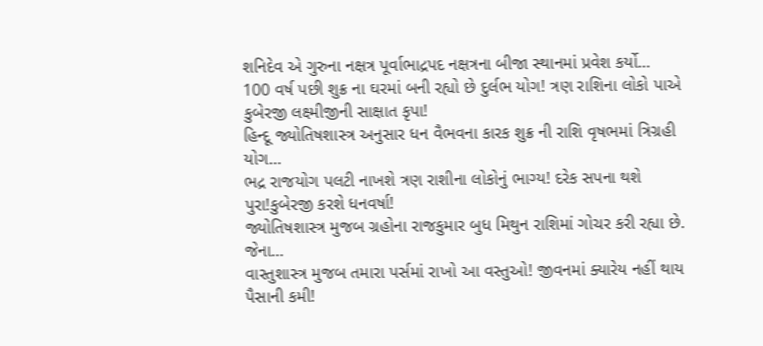શનિદેવ એ ગુરુના નક્ષત્ર પૂર્વાભાદ્રપદ નક્ષત્રના બીજા સ્થાનમાં પ્રવેશ કર્યો…
100 વર્ષ પછી શુક્ર ના ઘરમાં બની રહ્યો છે દુર્લભ યોગ! ત્રણ રાશિના લોકો પાએ કુબેરજી લક્ષ્મીજીની સાક્ષાત કૃપા!
હિન્દૂ જ્યોતિષશાસ્ત્ર અનુસાર ધન વૈભવના કારક શુક્ર ની રાશિ વૃષભમાં ત્રિગ્રહી યોગ…
ભદ્ર રાજયોગ પલટી નાખશે ત્રણ રાશીના લોકોનું ભાગ્ય! દરેક સપના થશે પુરા!કુબેરજી કરશે ધનવર્ષા!
જ્યોતિષશાસ્ત્ર મુજબ ગ્રહોના રાજકુમાર બુધ મિથુન રાશિમાં ગોચર કરી રહ્યા છે. જેના…
વાસ્તુશાસ્ત્ર મુજબ તમારા પર્સમાં રાખો આ વસ્તુઓ! જીવનમાં ક્યારેય નહીં થાય પૈસાની કમી!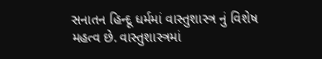સનાતન હિન્દૂ ધર્મમાં વાસ્તુશાસ્ત્ર નું વિશેષ મહત્વ છે. વાસ્તુશાસ્ત્રમાં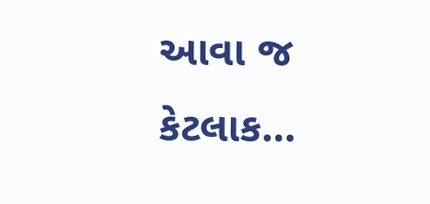આવા જ કેટલાક…